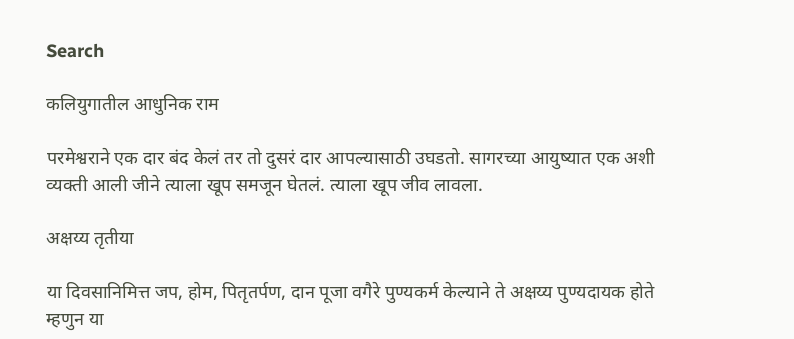Search

कलियुगातील आधुनिक राम

परमेश्वराने एक दार बंद केलं तर तो दुसरं दार आपल्यासाठी उघडतो. सागरच्या आयुष्यात एक अशी व्यक्ती आली जीने त्याला खूप समजून घेतलं. त्याला खूप जीव लावला.

अक्षय्य तृतीया

या दिवसानिमित्त जप, होम, पितृतर्पण, दान पूजा वगैरे पुण्यकर्म केल्याने ते अक्षय्य पुण्यदायक होते म्हणुन या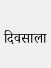दिवसाला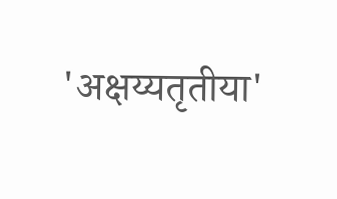'अक्षय्यतृतीया'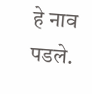हे नाव पडले.